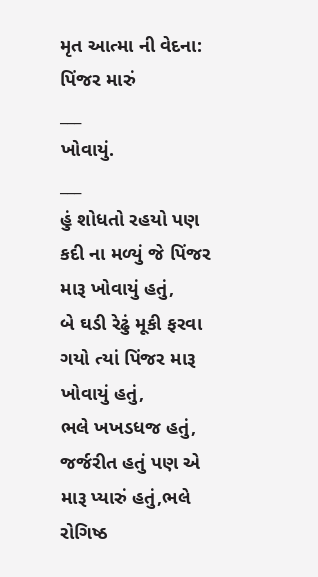મૃત આત્મા ની વેદના: પિંજર મારું
___
ખોવાયું.
___
હું શોધતો રહયો પણ કદી ના મળ્યું જે પિંજર મારૂ ખોવાયું હતું,
બે ઘડી રેઢું મૂકી ફરવા ગયો ત્યાં પિંજર મારૂ ખોવાયું હતું,
ભલે ખખડધજ હતું, જર્જરીત હતું પણ એ મારૂ પ્યારું હતું,ભલે રોગિષ્ઠ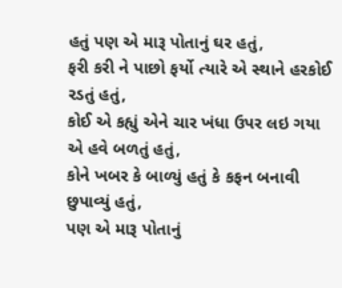હતું પણ એ મારૂ પોતાનું ઘર હતું,
ફરી કરી ને પાછો ફર્યો ત્યારે એ સ્થાને હરકોઈ રડતું હતું,
કોઈ એ કહ્યું એને ચાર ખંધા ઉપર લઇ ગયા એ હવે બળતું હતું,
કોને ખબર કે બાળ્યું હતું કે કફન બનાવી છુપાવ્યું હતું,
પણ એ મારૂ પોતાનું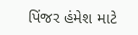પિંજર હંમેશ માટે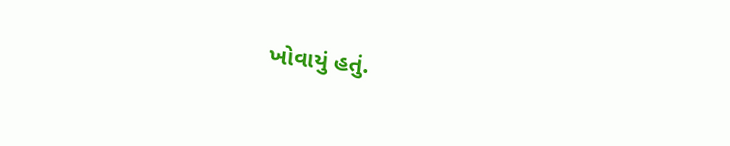ખોવાયું હતું.